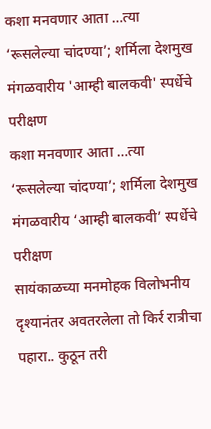कशा मनवणार आता …त्या ‘रूसलेल्या चांदण्या’; शर्मिला देशमुख
मंगळवारीय 'आम्ही बालकवी' स्पर्धेचे परीक्षण
कशा मनवणार आता …त्या ‘रूसलेल्या चांदण्या’; शर्मिला देशमुख
मंगळवारीय ‘आम्ही बालकवी’ स्पर्धेचे परीक्षण
सायंकाळच्या मनमोहक विलोभनीय दृश्यानंतर अवतरलेला तो किर्र रात्रीचा पहारा.. कुठून तरी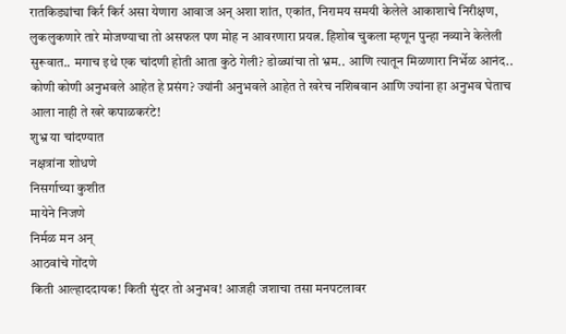रातकिड्यांचा किर्र किर्र असा येणारा आवाज अन् अशा शांत, एकांत, निरामय समयी केलेले आकाशाचे निरीक्षण, लुकलुकणारे तारे मोजण्याचा तो असफल पण मोह न आवरणारा प्रयत्न. हिशोब चुकला म्हणून पुन्हा नव्याने केलेली सुरूवात.. मगाच इथे एक चांदणी होती आता कुठे गेली? डोळ्यांचा तो भ्रम.. आणि त्यातून मिळणारा निर्भेळ आनंद.. कोणी कोणी अनुभवले आहेत हे प्रसंग? ज्यांनी अनुभवले आहेत ते खरेच नशिबवान आणि ज्यांना हा अनुभव घेताच आला नाही ते खरे कपाळकरंटे!
शुभ्र या चांदण्यात
नक्षत्रांना शोधणे
निसर्गाच्या कुशीत
मायेने निजणे
निर्मळ मन अन्
आठवांचे गोंदणे
किती आल्हाददायक! किती सुंदर तो अनुभव! आजही जशाचा तसा मनपटलावर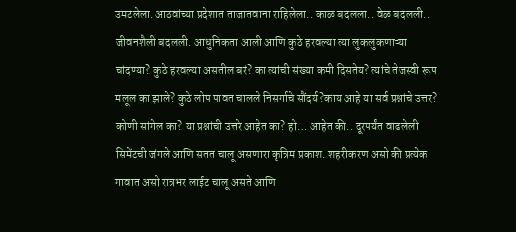उमटलेला.आठवांच्या प्रदेशात ताजातवाना राहिलेला.. काळ बदलला.. वेळ बदलली.. जीवनशैली बदलली. आधुनिकता आली आणि कुठे हरवल्या त्या लुकलुकणाऱ्या चांदण्या? कुठे हरवल्या असतील बरं? का त्यांची संख्या कमी दिसतेय? त्यांचे तेजस्वी रूप मलूल का झाले? कुठे लोप पावत चालले निसर्गाचे सौंदर्य?काय आहे या सर्व प्रश्नांचे उत्तर? कोणी सांगेल का? या प्रश्नांची उत्तरे आहेत का? हो… आहेत की.. दूरपर्यंत वाढलेली सिमेंटची जंगले आणि सतत चालू असणारा कृत्रिम प्रकाश. शहरीकरण असो की प्रत्येक गावात असो रात्रभर लाईट चालू असते आणि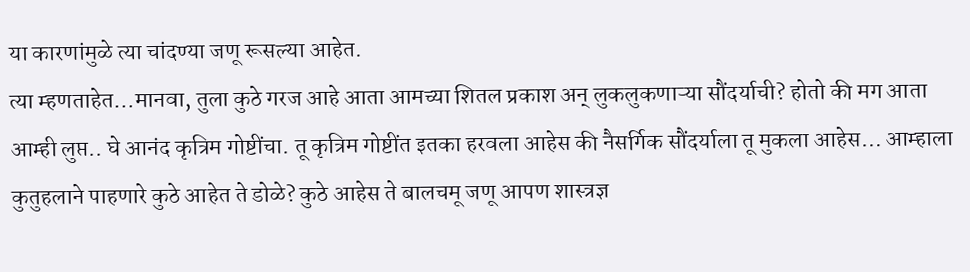या कारणांमुळे त्या चांदण्या जणू रूसल्या आहेत.
त्या म्हणताहेत…मानवा, तुला कुठे गरज आहे आता आमच्या शितल प्रकाश अन् लुकलुकणाऱ्या सौंदर्याची? होतो की मग आता आम्ही लुप्त.. घे आनंद कृत्रिम गोष्टींचा. तू कृत्रिम गोष्टींत इतका हरवला आहेस की नैसर्गिक सौंदर्याला तू मुकला आहेस… आम्हाला कुतुहलाने पाहणारे कुठे आहेत ते डोळे? कुठे आहेस ते बालचमू जणू आपण शास्त्रज्ञ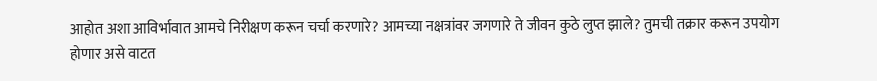आहोत अशा आविर्भावात आमचे निरीक्षण करून चर्चा करणारे? आमच्या नक्षत्रांवर जगणारे ते जीवन कुठे लुप्त झाले? तुमची तक्रार करून उपयोग होणार असे वाटत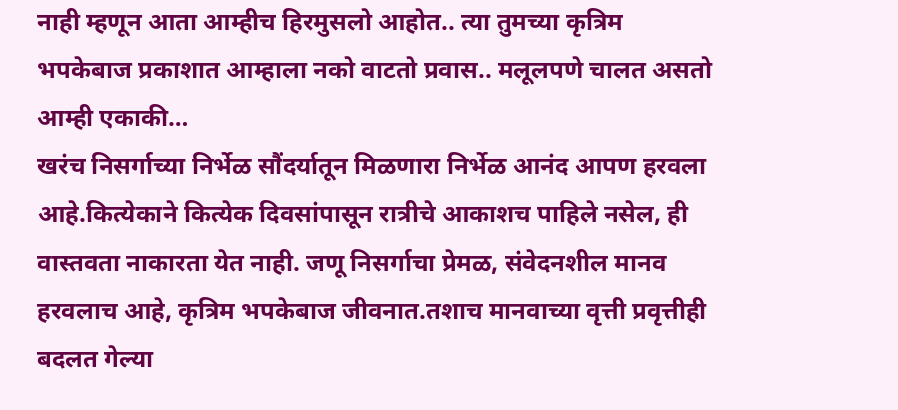नाही म्हणून आता आम्हीच हिरमुसलो आहोत.. त्या तुमच्या कृत्रिम भपकेबाज प्रकाशात आम्हाला नको वाटतो प्रवास.. मलूलपणे चालत असतो आम्ही एकाकी…
खरंच निसर्गाच्या निर्भेळ सौंदर्यातून मिळणारा निर्भेळ आनंद आपण हरवला आहे.कित्येकाने कित्येक दिवसांपासून रात्रीचे आकाशच पाहिले नसेल, ही वास्तवता नाकारता येत नाही. जणू निसर्गाचा प्रेमळ, संवेदनशील मानव हरवलाच आहे, कृत्रिम भपकेबाज जीवनात.तशाच मानवाच्या वृत्ती प्रवृत्तीही बदलत गेल्या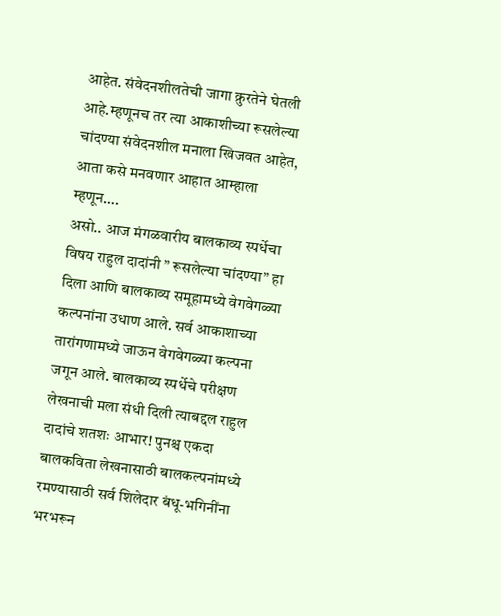आहेत. संवेदनशीलतेची जागा क्रुरतेने घेतली आहे.म्हणूनच तर त्या आकाशीच्या रूसलेल्या चांदण्या संवेदनशील मनाला खिजवत आहेत, आता कसे मनवणार आहात आम्हाला म्हणून….
असो.. आज मंगळवारीय बालकाव्य स्पर्धेचा विषय राहुल दादांनी ” रूसलेल्या चांदण्या” हा दिला आणि बालकाव्य समूहामध्ये वेगवेगळ्या कल्पनांना उधाण आले. सर्व आकाशाच्या तारांगणामध्ये जाऊन वेगवेगळ्या कल्पना जगून आले. बालकाव्य स्पर्धेचे परीक्षण लेखनाची मला संधी दिली त्याबद्दल राहुल दादांचे शतशः आभार! पुनश्च एकदा बालकविता लेखनासाठी बालकल्पनांमध्ये रमण्यासाठी सर्व शिलेदार बंधू-भगिनींना भरभरून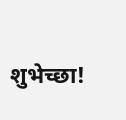शुभेच्छा!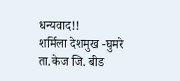धन्यवाद!!
शर्मिला देशमुख -घुमरे
ता.केज जि. बीड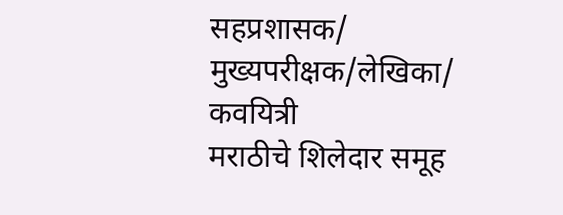सहप्रशासक/ मुख्यपरीक्षक/लेखिका/ कवयित्री
मराठीचे शिलेदार समूह